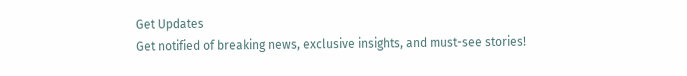Get Updates
Get notified of breaking news, exclusive insights, and must-see stories!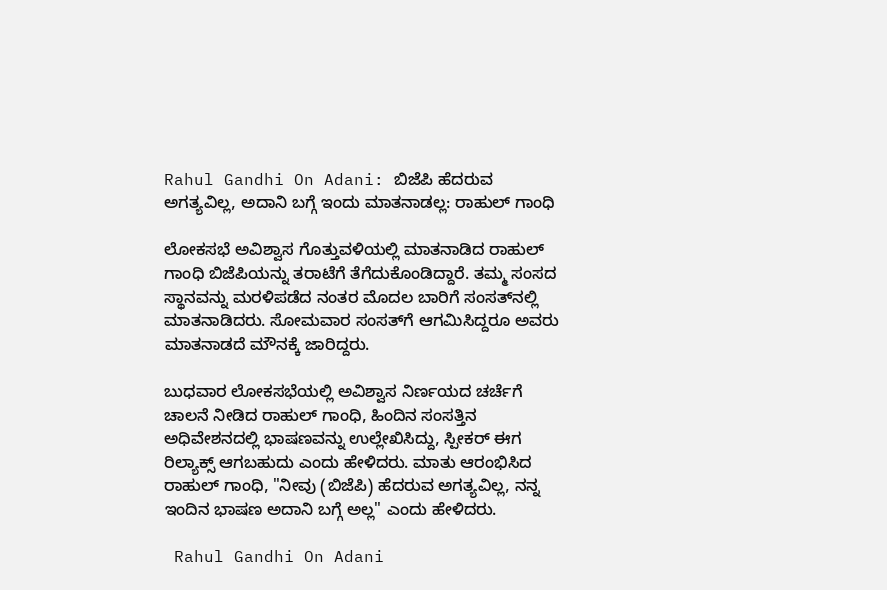Rahul Gandhi On Adani: ಬಿಜೆಪಿ ಹೆದರುವ ಅಗತ್ಯವಿಲ್ಲ, ಅದಾನಿ ಬಗ್ಗೆ ಇಂದು ಮಾತನಾಡಲ್ಲ: ರಾಹುಲ್ ಗಾಂಧಿ

ಲೋಕಸಭೆ ಅವಿಶ್ವಾಸ ಗೊತ್ತುವಳಿಯಲ್ಲಿ ಮಾತನಾಡಿದ ರಾಹುಲ್ ಗಾಂಧಿ ಬಿಜೆಪಿಯನ್ನು ತರಾಟೆಗೆ ತೆಗೆದುಕೊಂಡಿದ್ದಾರೆ. ತಮ್ಮ ಸಂಸದ ಸ್ಥಾನವನ್ನು ಮರಳಿಪಡೆದ ನಂತರ ಮೊದಲ ಬಾರಿಗೆ ಸಂಸತ್‌ನಲ್ಲಿ ಮಾತನಾಡಿದರು. ಸೋಮವಾರ ಸಂಸತ್‌ಗೆ ಆಗಮಿಸಿದ್ದರೂ ಅವರು ಮಾತನಾಡದೆ ಮೌನಕ್ಕೆ ಜಾರಿದ್ದರು.

ಬುಧವಾರ ಲೋಕಸಭೆಯಲ್ಲಿ ಅವಿಶ್ವಾಸ ನಿರ್ಣಯದ ಚರ್ಚೆಗೆ ಚಾಲನೆ ನೀಡಿದ ರಾಹುಲ್ ಗಾಂಧಿ, ಹಿಂದಿನ ಸಂಸತ್ತಿನ ಅಧಿವೇಶನದಲ್ಲಿ ಭಾಷಣವನ್ನು ಉಲ್ಲೇಖಿಸಿದ್ದು, ಸ್ಪೀಕರ್ ಈಗ ರಿಲ್ಯಾಕ್ಸ್ ಆಗಬಹುದು ಎಂದು ಹೇಳಿದರು. ಮಾತು ಆರಂಭಿಸಿದ ರಾಹುಲ್ ಗಾಂಧಿ, "ನೀವು (ಬಿಜೆಪಿ) ಹೆದರುವ ಅಗತ್ಯವಿಲ್ಲ, ನನ್ನ ಇಂದಿನ ಭಾಷಣ ಅದಾನಿ ಬಗ್ಗೆ ಅಲ್ಲ" ಎಂದು ಹೇಳಿದರು.

 Rahul Gandhi On Adani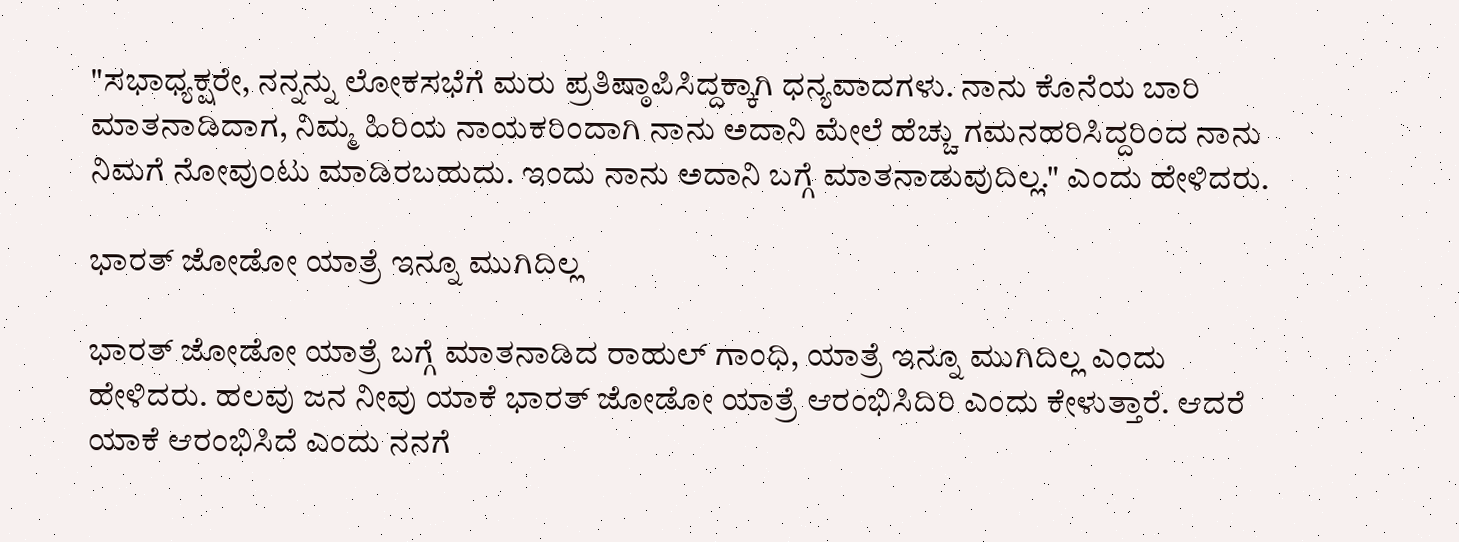"ಸಭಾಧ್ಯಕ್ಷರೇ, ನನ್ನನ್ನು ಲೋಕಸಭೆಗೆ ಮರು ಪ್ರತಿಷ್ಠಾಪಿಸಿದ್ದಕ್ಕಾಗಿ ಧನ್ಯವಾದಗಳು. ನಾನು ಕೊನೆಯ ಬಾರಿ ಮಾತನಾಡಿದಾಗ, ನಿಮ್ಮ ಹಿರಿಯ ನಾಯಕರಿಂದಾಗಿ ನಾನು ಅದಾನಿ ಮೇಲೆ ಹೆಚ್ಚು ಗಮನಹರಿಸಿದ್ದರಿಂದ ನಾನು ನಿಮಗೆ ನೋವುಂಟು ಮಾಡಿರಬಹುದು. ಇಂದು ನಾನು ಅದಾನಿ ಬಗ್ಗೆ ಮಾತನಾಡುವುದಿಲ್ಲ." ಎಂದು ಹೇಳಿದರು.

ಭಾರತ್ ಜೋಡೋ ಯಾತ್ರೆ ಇನ್ನೂ ಮುಗಿದಿಲ್ಲ

ಭಾರತ್ ಜೋಡೋ ಯಾತ್ರೆ ಬಗ್ಗೆ ಮಾತನಾಡಿದ ರಾಹುಲ್ ಗಾಂಧಿ, ಯಾತ್ರೆ ಇನ್ನೂ ಮುಗಿದಿಲ್ಲ ಎಂದು ಹೇಳಿದರು. ಹಲವು ಜನ ನೀವು ಯಾಕೆ ಭಾರತ್ ಜೋಡೋ ಯಾತ್ರೆ ಆರಂಭಿಸಿದಿರಿ ಎಂದು ಕೇಳುತ್ತಾರೆ. ಆದರೆ ಯಾಕೆ ಆರಂಭಿಸಿದೆ ಎಂದು ನನಗೆ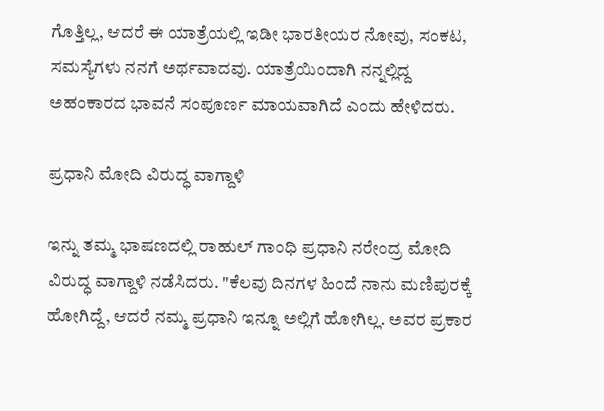ಗೊತ್ತಿಲ್ಲ, ಆದರೆ ಈ ಯಾತ್ರೆಯಲ್ಲಿ ಇಡೀ ಭಾರತೀಯರ ನೋವು, ಸಂಕಟ, ಸಮಸ್ಯೆಗಳು ನನಗೆ ಅರ್ಥವಾದವು. ಯಾತ್ರೆಯಿಂದಾಗಿ ನನ್ನಲ್ಲಿದ್ದ ಅಹಂಕಾರದ ಭಾವನೆ ಸಂಪೂರ್ಣ ಮಾಯವಾಗಿದೆ ಎಂದು ಹೇಳಿದರು.

ಪ್ರಧಾನಿ ಮೋದಿ ವಿರುದ್ಧ ವಾಗ್ದಾಳಿ

ಇನ್ನು ತಮ್ಮ ಭಾಷಣದಲ್ಲಿ ರಾಹುಲ್ ಗಾಂಧಿ ಪ್ರಧಾನಿ ನರೇಂದ್ರ ಮೋದಿ ವಿರುದ್ಧ ವಾಗ್ದಾಳಿ ನಡೆಸಿದರು. "ಕೆಲವು ದಿನಗಳ ಹಿಂದೆ ನಾನು ಮಣಿಪುರಕ್ಕೆ ಹೋಗಿದ್ದೆ, ಆದರೆ ನಮ್ಮ ಪ್ರಧಾನಿ ಇನ್ನೂ ಅಲ್ಲಿಗೆ ಹೋಗಿಲ್ಲ. ಅವರ ಪ್ರಕಾರ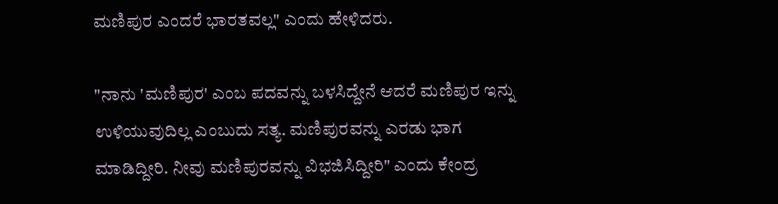ಮಣಿಪುರ ಎಂದರೆ ಭಾರತವಲ್ಲ" ಎಂದು ಹೇಳಿದರು.

"ನಾನು 'ಮಣಿಪುರ' ಎಂಬ ಪದವನ್ನು ಬಳಸಿದ್ದೇನೆ ಆದರೆ ಮಣಿಪುರ ಇನ್ನು ಉಳಿಯುವುದಿಲ್ಲ ಎಂಬುದು ಸತ್ಯ. ಮಣಿಪುರವನ್ನು ಎರಡು ಭಾಗ ಮಾಡಿದ್ದೀರಿ. ನೀವು ಮಣಿಪುರವನ್ನು ವಿಭಜಿಸಿದ್ದೀರಿ" ಎಂದು ಕೇಂದ್ರ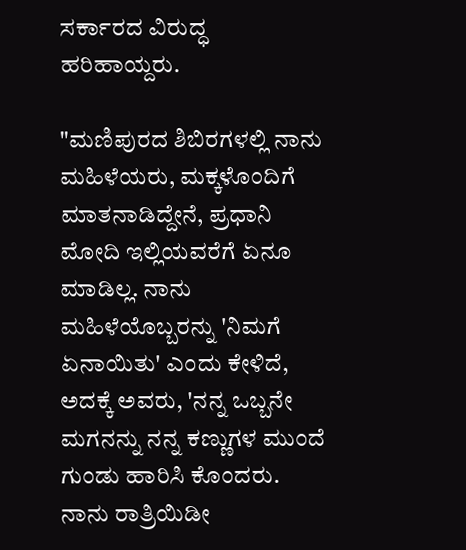ಸರ್ಕಾರದ ವಿರುದ್ಧ ಹರಿಹಾಯ್ದರು.

"ಮಣಿಪುರದ ಶಿಬಿರಗಳಲ್ಲಿ ನಾನು ಮಹಿಳೆಯರು, ಮಕ್ಕಳೊಂದಿಗೆ ಮಾತನಾಡಿದ್ದೇನೆ, ಪ್ರಧಾನಿ ಮೋದಿ ಇಲ್ಲಿಯವರೆಗೆ ಏನೂ ಮಾಡಿಲ್ಲ. ನಾನು ಮಹಿಳೆಯೊಬ್ಬರನ್ನು 'ನಿಮಗೆ ಏನಾಯಿತು' ಎಂದು ಕೇಳಿದೆ, ಅದಕ್ಕೆ ಅವರು, 'ನನ್ನ ಒಬ್ಬನೇ ಮಗನನ್ನು ನನ್ನ ಕಣ್ಣುಗಳ ಮುಂದೆ ಗುಂಡು ಹಾರಿಸಿ ಕೊಂದರು. ನಾನು ರಾತ್ರಿಯಿಡೀ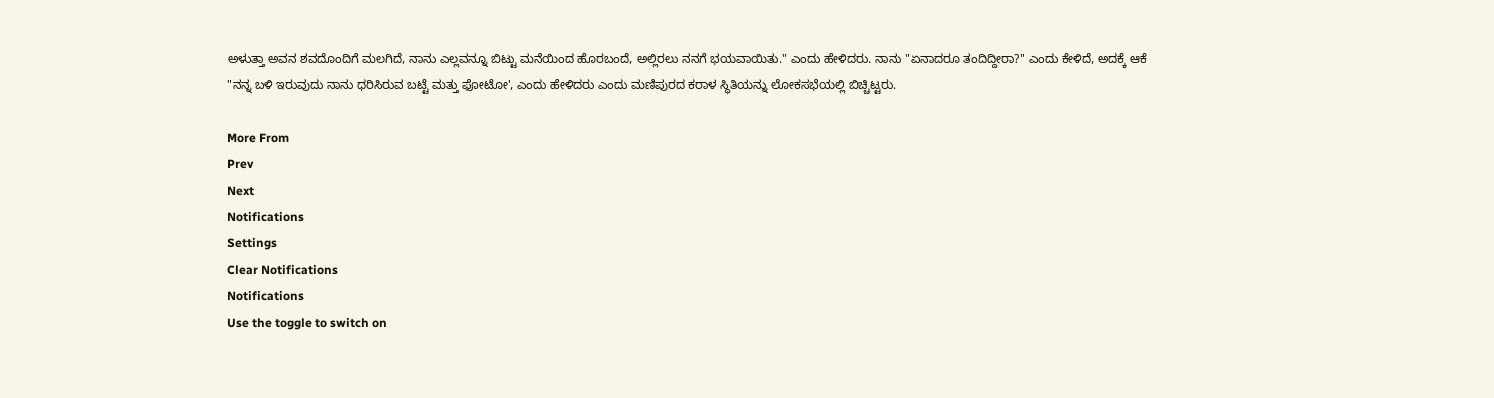ಅಳುತ್ತಾ ಅವನ ಶವದೊಂದಿಗೆ ಮಲಗಿದೆ, ನಾನು ಎಲ್ಲವನ್ನೂ ಬಿಟ್ಟು ಮನೆಯಿಂದ ಹೊರಬಂದೆ, ಅಲ್ಲಿರಲು ನನಗೆ ಭಯವಾಯಿತು." ಎಂದು ಹೇಳಿದರು. ನಾನು "ಏನಾದರೂ ತಂದಿದ್ದೀರಾ?" ಎಂದು ಕೇಳಿದೆ, ಅದಕ್ಕೆ ಆಕೆ "ನನ್ನ ಬಳಿ ಇರುವುದು ನಾನು ಧರಿಸಿರುವ ಬಟ್ಟೆ ಮತ್ತು ಫೋಟೋ', ಎಂದು ಹೇಳಿದರು ಎಂದು ಮಣಿಪುರದ ಕರಾಳ ಸ್ಥಿತಿಯನ್ನು ಲೋಕಸಭೆಯಲ್ಲಿ ಬಿಚ್ಚಿಟ್ಟರು.

More From
Prev
Next
Notifications
Settings
Clear Notifications
Notifications
Use the toggle to switch on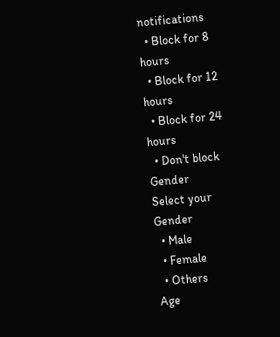notifications
  • Block for 8 hours
  • Block for 12 hours
  • Block for 24 hours
  • Don't block
Gender
Select your Gender
  • Male
  • Female
  • Others
Age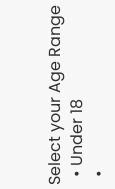Select your Age Range
  • Under 18
  •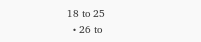18 to 25
  • 26 to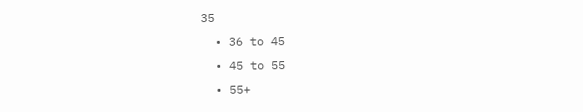35
  • 36 to 45
  • 45 to 55
  • 55+